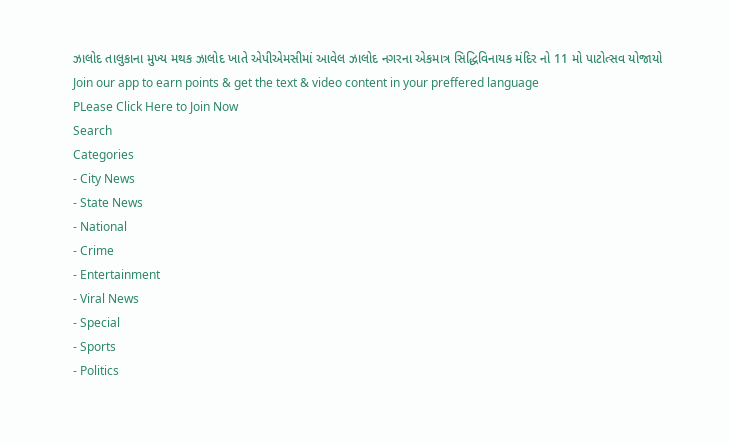ઝાલોદ તાલુકાના મુખ્ય મથક ઝાલોદ ખાતે એપીએમસીમાં આવેલ ઝાલોદ નગરના એકમાત્ર સિદ્ધિવિનાયક મંદિર નો 11 મો પાટોત્સવ યોજાયો
Join our app to earn points & get the text & video content in your preffered language
PLease Click Here to Join Now
Search
Categories
- City News
- State News
- National
- Crime
- Entertainment
- Viral News
- Special
- Sports
- Politics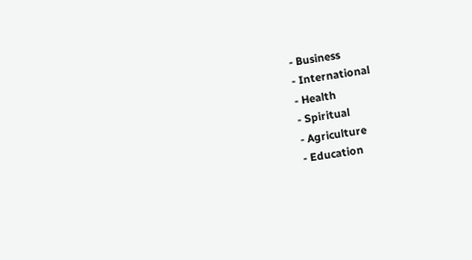- Business
- International
- Health
- Spiritual
- Agriculture
- Education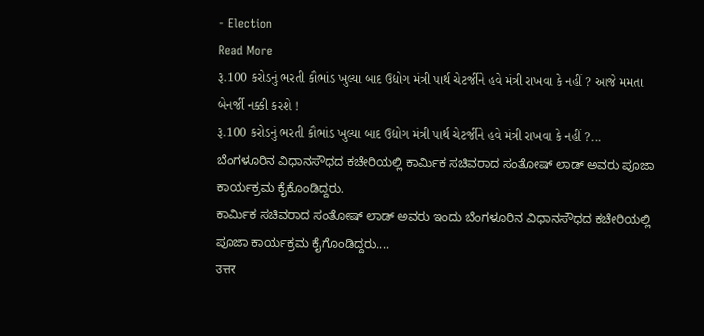- Election
Read More
રૂ.100 કરોડનું ભરતી કૌભાંડ ખુલ્યા બાદ ઉદ્યોગ મંત્રી પાર્થ ચેટર્જીને હવે મંત્રી રાખવા કે નહીં ? આજે મમતા બેનર્જી નક્કી કરશે !
રૂ.100 કરોડનું ભરતી કૌભાંડ ખુલ્યા બાદ ઉદ્યોગ મંત્રી પાર્થ ચેટર્જીને હવે મંત્રી રાખવા કે નહીં ?...
ಬೆಂಗಳೂರಿನ ವಿಧಾನಸೌಧದ ಕಚೇರಿಯಲ್ಲಿ ಕಾರ್ಮಿಕ ಸಚಿವರಾದ ಸಂತೋಷ್ ಲಾಡ್ ಅವರು ಪೂಜಾ ಕಾರ್ಯಕ್ರಮ ಕೈಕೊಂಡಿದ್ದರು.
ಕಾರ್ಮಿಕ ಸಚಿವರಾದ ಸಂತೋಷ್ ಲಾಡ್ ಅವರು ಇಂದು ಬೆಂಗಳೂರಿನ ವಿಧಾನಸೌಧದ ಕಚೇರಿಯಲ್ಲಿ ಪೂಜಾ ಕಾರ್ಯಕ್ರಮ ಕೈಗೊಂಡಿದ್ದರು....
उत्तर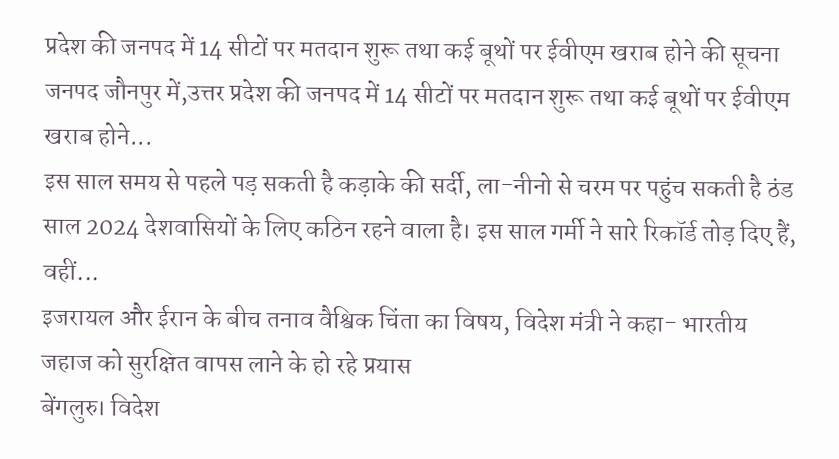प्रदेश की जनपद में 14 सीटों पर मतदान शुरू तथा कई बूथों पर ईवीएम खराब होने की सूचना
जनपद जौनपुर में,उत्तर प्रदेश की जनपद में 14 सीटों पर मतदान शुरू तथा कई बूथों पर ईवीएम खराब होने...
इस साल समय से पहले पड़ सकती है कड़ाके की सर्दी, ला-नीनो से चरम पर पहुंच सकती है ठंड
साल 2024 देशवासियों के लिए कठिन रहने वाला है। इस साल गर्मी ने सारे रिकॉर्ड तोड़ दिए हैं, वहीं...
इजरायल और ईरान के बीच तनाव वैश्विक चिंता का विषय, विदेश मंत्री ने कहा- भारतीय जहाज को सुरक्षित वापस लाने के हो रहे प्रयास
बेंगलुरु। विदेश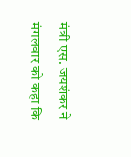मंत्री एस. जयशंकर ने मंगलवार को कहा कि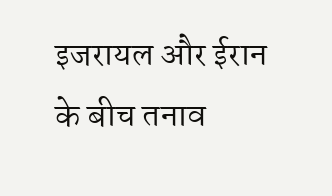इजरायल और ईरान के बीच तनाव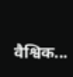वैश्विक...